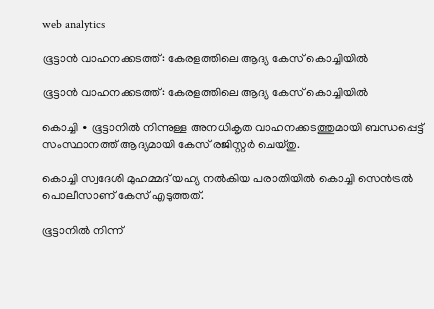web analytics

ഭൂട്ടാൻ വാഹനക്കടത്ത്: കേരളത്തിലെ ആദ്യ കേസ് കൊച്ചിയിൽ

ഭൂട്ടാൻ വാഹനക്കടത്ത്: കേരളത്തിലെ ആദ്യ കേസ് കൊച്ചിയിൽ

കൊച്ചി ∙ ഭൂട്ടാനിൽ നിന്നുള്ള അനധികൃത വാഹനക്കടത്തുമായി ബന്ധപ്പെട്ട് സംസ്ഥാനത്ത് ആദ്യമായി കേസ് രജിസ്റ്റർ ചെയ്തു.

കൊച്ചി സ്വദേശി മുഹമ്മദ് യഹ്യ നൽകിയ പരാതിയിൽ കൊച്ചി സെൻട്രൽ പൊലീസാണ് കേസ് എടുത്തത്.

ഭൂട്ടാനിൽ നിന്ന്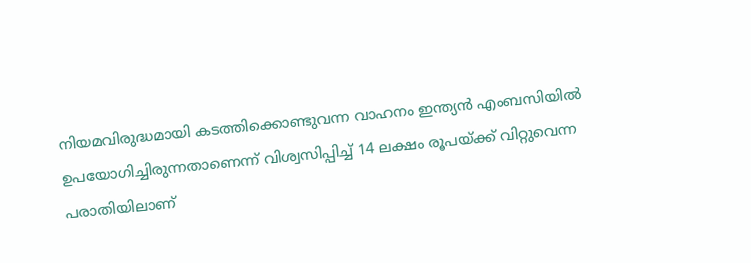നിയമവിരുദ്ധമായി കടത്തിക്കൊണ്ടുവന്ന വാഹനം ഇന്ത്യൻ എംബസിയിൽ ഉപയോഗിച്ചിരുന്നതാണെന്ന് വിശ്വസിപ്പിച്ച് 14 ലക്ഷം രൂപയ്ക്ക് വിറ്റുവെന്ന പരാതിയിലാണ്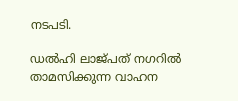നടപടി.

ഡൽഹി ലാജ്പത് നഗറിൽ താമസിക്കുന്ന വാഹന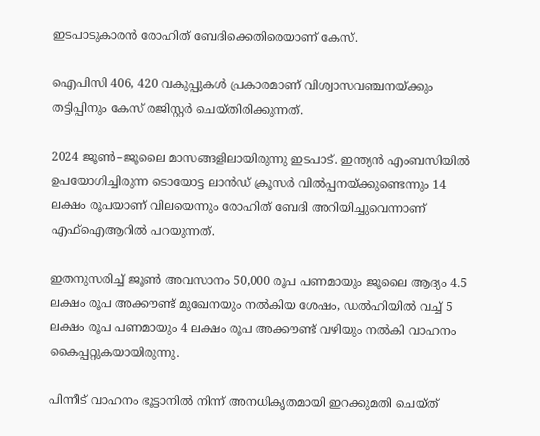ഇടപാടുകാരൻ രോഹിത് ബേദിക്കെതിരെയാണ് കേസ്.

ഐപിസി 406, 420 വകുപ്പുകൾ പ്രകാരമാണ് വിശ്വാസവഞ്ചനയ്ക്കും തട്ടിപ്പിനും കേസ് രജിസ്റ്റർ ചെയ്തിരിക്കുന്നത്.

2024 ജൂൺ–ജൂലൈ മാസങ്ങളിലായിരുന്നു ഇടപാട്. ഇന്ത്യൻ എംബസിയിൽ ഉപയോഗിച്ചിരുന്ന ടൊയോട്ട ലാൻഡ് ക്രൂസർ വിൽപ്പനയ്ക്കുണ്ടെന്നും 14 ലക്ഷം രൂപയാണ് വിലയെന്നും രോഹിത് ബേദി അറിയിച്ചുവെന്നാണ് എഫ്ഐആറിൽ പറയുന്നത്.

ഇതനുസരിച്ച് ജൂൺ അവസാനം 50,000 രൂപ പണമായും ജൂലൈ ആദ്യം 4.5 ലക്ഷം രൂപ അക്കൗണ്ട് മുഖേനയും നൽകിയ ശേഷം, ഡൽഹിയിൽ വച്ച് 5 ലക്ഷം രൂപ പണമായും 4 ലക്ഷം രൂപ അക്കൗണ്ട് വഴിയും നൽകി വാഹനം കൈപ്പറ്റുകയായിരുന്നു.

പിന്നീട് വാഹനം ഭൂട്ടാനിൽ നിന്ന് അനധികൃതമായി ഇറക്കുമതി ചെയ്ത്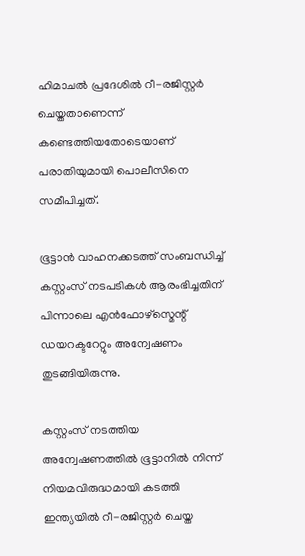ഹിമാചൽ പ്രദേശിൽ റീ-രജിസ്റ്റർ ചെയ്തതാണെന്ന് കണ്ടെത്തിയതോടെയാണ് പരാതിയുമായി പൊലീസിനെ സമീപിച്ചത്.

ഭൂട്ടാൻ വാഹനക്കടത്ത് സംബന്ധിച്ച് കസ്റ്റംസ് നടപടികൾ ആരംഭിച്ചതിന് പിന്നാലെ എൻഫോഴ്സ്മെന്റ് ഡയറക്ടറേറ്റും അന്വേഷണം തുടങ്ങിയിരുന്നു.

കസ്റ്റംസ് നടത്തിയ അന്വേഷണത്തിൽ ഭൂട്ടാനിൽ നിന്ന് നിയമവിരുദ്ധമായി കടത്തി ഇന്ത്യയിൽ റീ-രജിസ്റ്റർ ചെയ്ത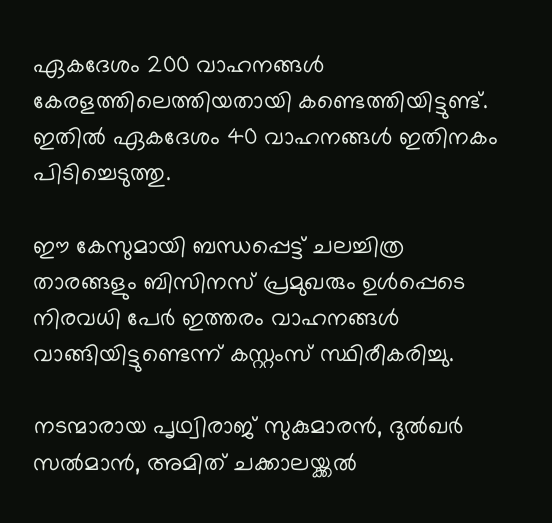ഏകദേശം 200 വാഹനങ്ങൾ കേരളത്തിലെത്തിയതായി കണ്ടെത്തിയിട്ടുണ്ട്. ഇതിൽ ഏകദേശം 40 വാഹനങ്ങൾ ഇതിനകം പിടിച്ചെടുത്തു.

ഈ കേസുമായി ബന്ധപ്പെട്ട് ചലച്ചിത്ര താരങ്ങളും ബിസിനസ് പ്രമുഖരും ഉൾപ്പെടെ നിരവധി പേർ ഇത്തരം വാഹനങ്ങൾ വാങ്ങിയിട്ടുണ്ടെന്ന് കസ്റ്റംസ് സ്ഥിരീകരിച്ചു.

നടന്മാരായ പൃഥ്വിരാജ് സുകുമാരൻ, ദുൽഖർ സൽമാൻ, അമിത് ചക്കാലയ്ക്കൽ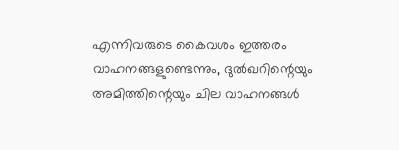എന്നിവരുടെ കൈവശം ഇത്തരം വാഹനങ്ങളുണ്ടെന്നും, ദുൽഖറിന്റെയും അമിത്തിന്റെയും ചില വാഹനങ്ങൾ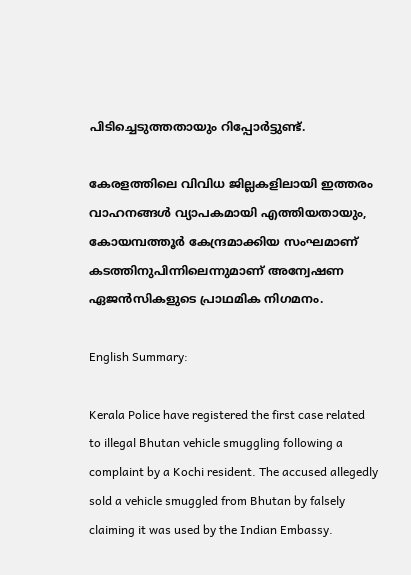പിടിച്ചെടുത്തതായും റിപ്പോർട്ടുണ്ട്.

കേരളത്തിലെ വിവിധ ജില്ലകളിലായി ഇത്തരം വാഹനങ്ങൾ വ്യാപകമായി എത്തിയതായും, കോയമ്പത്തൂർ കേന്ദ്രമാക്കിയ സംഘമാണ് കടത്തിനുപിന്നിലെന്നുമാണ് അന്വേഷണ ഏജൻസികളുടെ പ്രാഥമിക നിഗമനം.

English Summary:

Kerala Police have registered the first case related to illegal Bhutan vehicle smuggling following a complaint by a Kochi resident. The accused allegedly sold a vehicle smuggled from Bhutan by falsely claiming it was used by the Indian Embassy.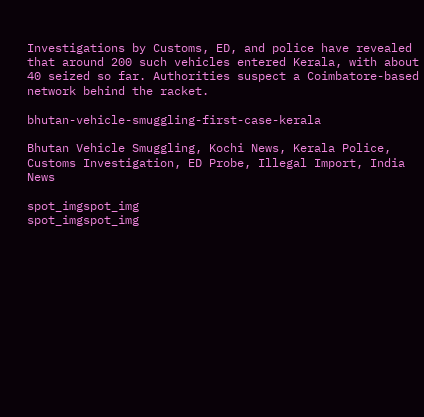Investigations by Customs, ED, and police have revealed that around 200 such vehicles entered Kerala, with about 40 seized so far. Authorities suspect a Coimbatore-based network behind the racket.

bhutan-vehicle-smuggling-first-case-kerala

Bhutan Vehicle Smuggling, Kochi News, Kerala Police, Customs Investigation, ED Probe, Illegal Import, India News

spot_imgspot_img
spot_imgspot_img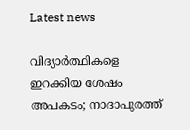Latest news

വിദ്യാർത്ഥികളെ ഇറക്കിയ ശേഷം അപകടം; നാദാപുരത്ത്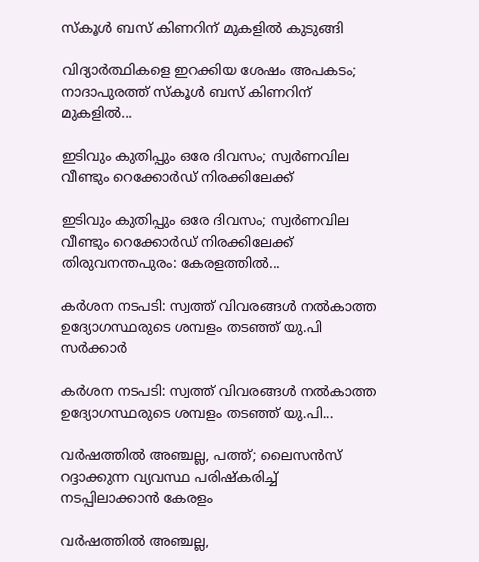സ്കൂൾ ബസ് കിണറിന് മുകളിൽ കുടുങ്ങി

വിദ്യാർത്ഥികളെ ഇറക്കിയ ശേഷം അപകടം; നാദാപുരത്ത് സ്കൂൾ ബസ് കിണറിന് മുകളിൽ...

ഇടിവും കുതിപ്പും ഒരേ ദിവസം; സ്വർണവില വീണ്ടും റെക്കോർഡ് നിരക്കിലേക്ക്

ഇടിവും കുതിപ്പും ഒരേ ദിവസം; സ്വർണവില വീണ്ടും റെക്കോർഡ് നിരക്കിലേക്ക് തിരുവനന്തപുരം: കേരളത്തിൽ...

കർശന നടപടി: സ്വത്ത് വിവരങ്ങൾ നൽകാത്ത ഉദ്യോഗസ്ഥരുടെ ശമ്പളം തടഞ്ഞ് യു.പി സർക്കാർ

കർശന നടപടി: സ്വത്ത് വിവരങ്ങൾ നൽകാത്ത ഉദ്യോഗസ്ഥരുടെ ശമ്പളം തടഞ്ഞ് യു.പി...

വർഷത്തിൽ അഞ്ചല്ല, പത്ത്; ലൈസൻസ് റദ്ദാക്കുന്ന വ്യവസ്ഥ പരിഷ്‌കരിച്ച് നടപ്പിലാക്കാൻ കേരളം

വർഷത്തിൽ അഞ്ചല്ല,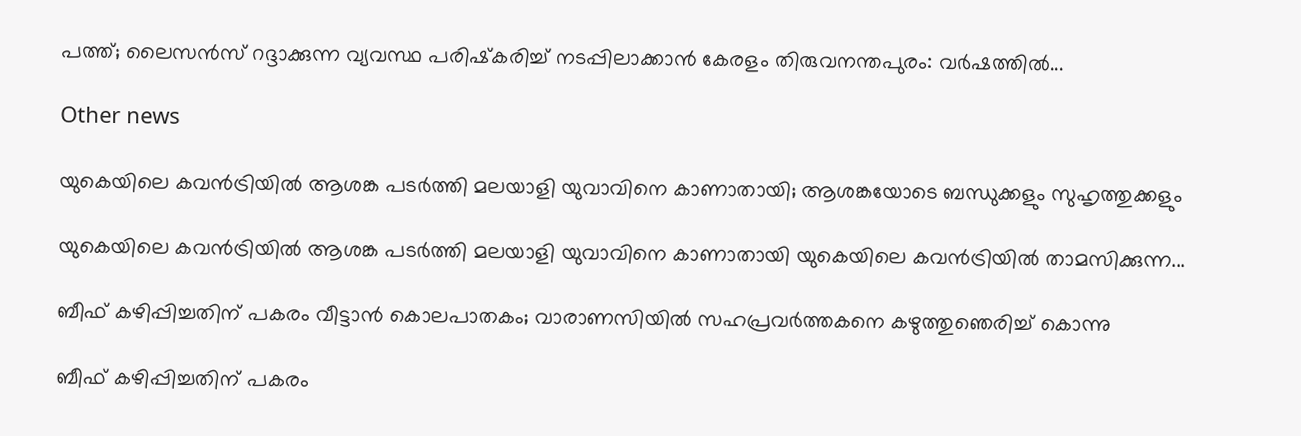പത്ത്; ലൈസൻസ് റദ്ദാക്കുന്ന വ്യവസ്ഥ പരിഷ്‌കരിച്ച് നടപ്പിലാക്കാൻ കേരളം തിരുവനന്തപുരം: വർഷത്തിൽ...

Other news

യുകെയിലെ കവൻട്രിയിൽ ആശങ്ക പടർത്തി മലയാളി യുവാവിനെ കാണാതായി; ആശങ്കയോടെ ബന്ധുക്കളും സുഹൃത്തുക്കളും

യുകെയിലെ കവൻട്രിയിൽ ആശങ്ക പടർത്തി മലയാളി യുവാവിനെ കാണാതായി യുകെയിലെ കവൻട്രിയിൽ താമസിക്കുന്ന...

ബീഫ് കഴിപ്പിച്ചതിന് പകരം വീട്ടാൻ കൊലപാതകം; വാരാണസിയിൽ സഹപ്രവർത്തകനെ കഴുത്തുഞെരിച്ച് കൊന്നു

ബീഫ് കഴിപ്പിച്ചതിന് പകരം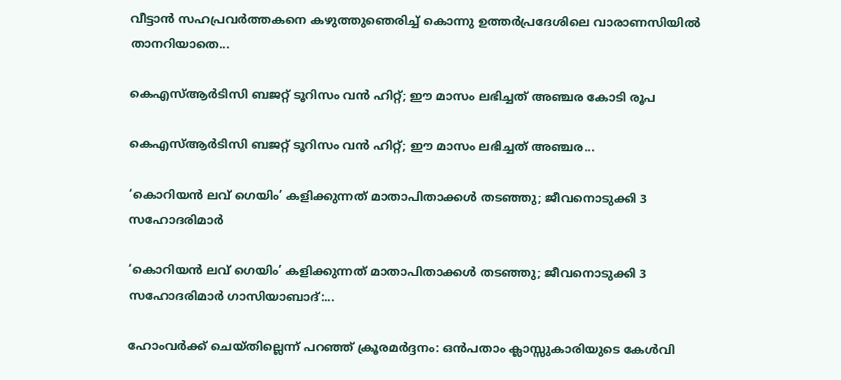വീട്ടാൻ സഹപ്രവർത്തകനെ കഴുത്തുഞെരിച്ച് കൊന്നു ഉത്തർപ്രദേശിലെ വാരാണസിയിൽ താനറിയാതെ...

കെഎസ്ആര്‍ടിസി ബജറ്റ് ടൂറിസം വന്‍ ഹിറ്റ്; ഈ മാസം ലഭിച്ചത് അഞ്ചര കോടി രൂപ

കെഎസ്ആര്‍ടിസി ബജറ്റ് ടൂറിസം വന്‍ ഹിറ്റ്; ഈ മാസം ലഭിച്ചത് അഞ്ചര...

‘കൊറിയൻ ലവ് ഗെയിം’ കളിക്കുന്നത് മാതാപിതാക്കൾ തടഞ്ഞു; ജീവനൊടുക്കി 3 സഹോദരിമാർ

‘കൊറിയൻ ലവ് ഗെയിം’ കളിക്കുന്നത് മാതാപിതാക്കൾ തടഞ്ഞു; ജീവനൊടുക്കി 3 സഹോദരിമാർ ഗാസിയാബാദ്:...

ഹോംവർക്ക് ചെയ്തില്ലെന്ന് പറഞ്ഞ് ക്രൂരമർദ്ദനം: ഒൻപതാം ക്ലാസ്സുകാരിയുടെ കേൾവി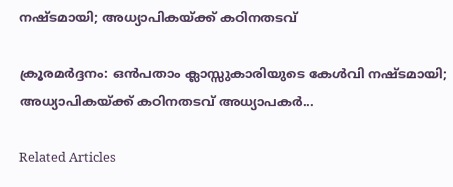നഷ്ടമായി; അധ്യാപികയ്ക്ക് കഠിനതടവ്

ക്രൂരമർദ്ദനം: ഒൻപതാം ക്ലാസ്സുകാരിയുടെ കേൾവി നഷ്ടമായി; അധ്യാപികയ്ക്ക് കഠിനതടവ് അധ്യാപകർ...

Related Articles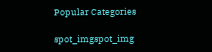Popular Categories

spot_imgspot_img